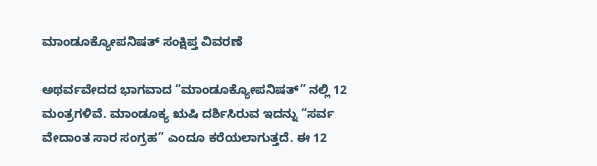ಮಾಂಡೂಕ್ಯೋಪನಿಷತ್‌ ಸಂಕ್ಷಿಪ್ತ ವಿವರಣೆ

ಅಥರ್ವವೇದದ ಭಾಗವಾದ “ಮಾಂಡೂಕ್ಯೋಪನಿಷತ್” ನಲ್ಲಿ 12 ಮಂತ್ರಗಳಿವೆ. ಮಾಂಡೂಕ್ಯ ಋಷಿ ದರ್ಶಿಸಿರುವ ಇದನ್ನು “ಸರ್ವ ವೇದಾಂತ ಸಾರ ಸಂಗ್ರಹ” ಎಂದೂ ಕರೆಯಲಾಗುತ್ತದೆ. ಈ 12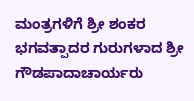ಮಂತ್ರಗಳಿಗೆ ಶ್ರೀ ಶಂಕರ ಭಗವತ್ಪಾದರ ಗುರುಗಳಾದ ಶ್ರೀ ಗೌಡಪಾದಾಚಾರ್ಯರು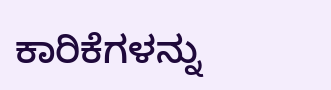ಕಾರಿಕೆಗಳನ್ನು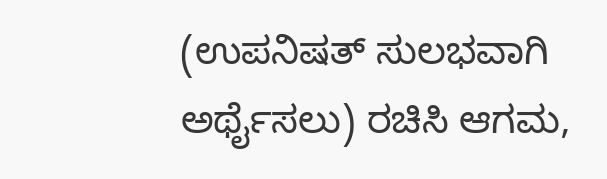(ಉಪನಿಷತ್‌ ಸುಲಭವಾಗಿ ಅರ್ಥೈಸಲು) ರಚಿಸಿ ಆಗಮ,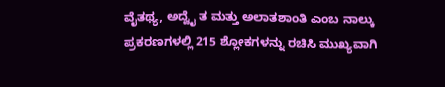ವೈತಥ್ಯ, ಅದ್ವೈ ತ ಮತ್ತು ಅಲಾತಶಾಂತಿ ಎಂಬ ನಾಲ್ಕು ಪ್ರಕರಣಗಳಲ್ಲಿ 215 ಶ್ಲೋಕಗಳನ್ನು ರಚಿಸಿ ಮುಖ್ಯವಾಗಿ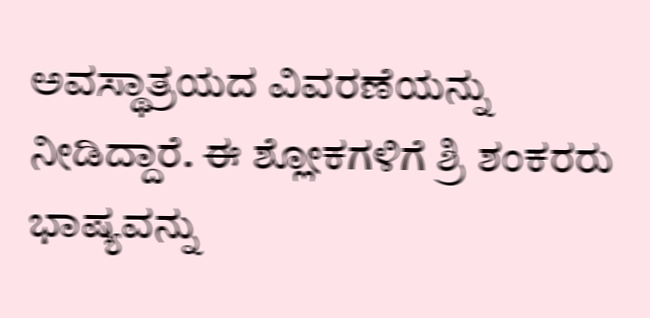ಅವಸ್ಥಾತ್ರಯದ ವಿವರಣೆಯನ್ನು ನೀಡಿದ್ದಾರೆ. ಈ ಶ್ಲೋಕಗಳಿಗೆ ಶ್ರಿ ಶಂಕರರು ಭಾಷ್ಯವನ್ನು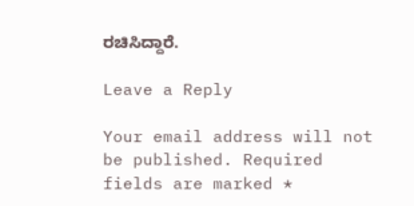ರಚಿಸಿದ್ದಾರೆ.

Leave a Reply

Your email address will not be published. Required fields are marked *